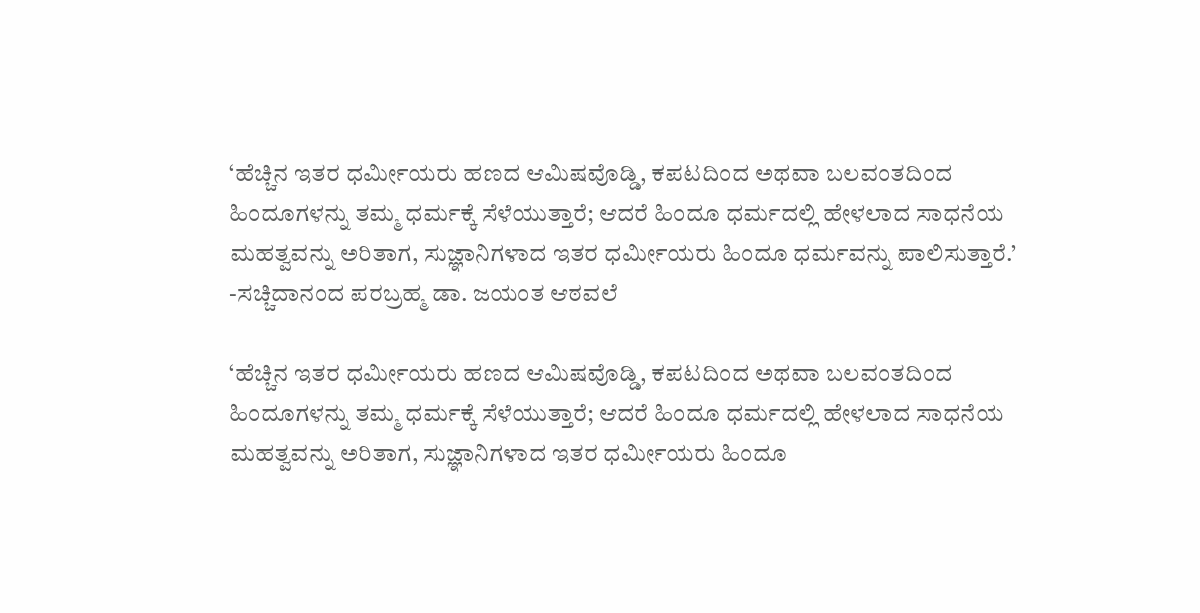‘ಹೆಚ್ಚಿನ ಇತರ ಧರ್ಮೀಯರು ಹಣದ ಆಮಿಷವೊಡ್ಡಿ, ಕಪಟದಿಂದ ಅಥವಾ ಬಲವಂತದಿಂದ ಹಿಂದೂಗಳನ್ನು ತಮ್ಮ ಧರ್ಮಕ್ಕೆ ಸೆಳೆಯುತ್ತಾರೆ; ಆದರೆ ಹಿಂದೂ ಧರ್ಮದಲ್ಲಿ ಹೇಳಲಾದ ಸಾಧನೆಯ ಮಹತ್ವವನ್ನು ಅರಿತಾಗ, ಸುಜ್ಞಾನಿಗಳಾದ ಇತರ ಧರ್ಮೀಯರು ಹಿಂದೂ ಧರ್ಮವನ್ನು ಪಾಲಿಸುತ್ತಾರೆ.’
-ಸಚ್ಚಿದಾನಂದ ಪರಬ್ರಹ್ಮ ಡಾ. ಜಯಂತ ಆಠವಲೆ

‘ಹೆಚ್ಚಿನ ಇತರ ಧರ್ಮೀಯರು ಹಣದ ಆಮಿಷವೊಡ್ಡಿ, ಕಪಟದಿಂದ ಅಥವಾ ಬಲವಂತದಿಂದ ಹಿಂದೂಗಳನ್ನು ತಮ್ಮ ಧರ್ಮಕ್ಕೆ ಸೆಳೆಯುತ್ತಾರೆ; ಆದರೆ ಹಿಂದೂ ಧರ್ಮದಲ್ಲಿ ಹೇಳಲಾದ ಸಾಧನೆಯ ಮಹತ್ವವನ್ನು ಅರಿತಾಗ, ಸುಜ್ಞಾನಿಗಳಾದ ಇತರ ಧರ್ಮೀಯರು ಹಿಂದೂ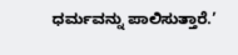ಧರ್ಮವನ್ನು ಪಾಲಿಸುತ್ತಾರೆ.’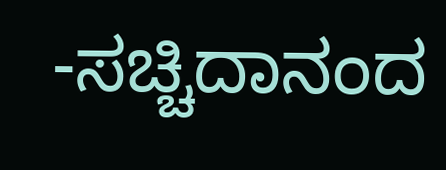-ಸಚ್ಚಿದಾನಂದ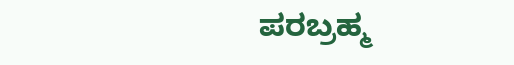ಪರಬ್ರಹ್ಮ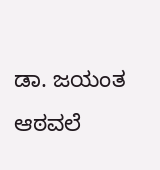ಡಾ. ಜಯಂತ ಆಠವಲೆ